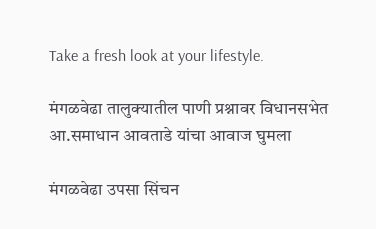Take a fresh look at your lifestyle.

मंगळवेढा तालुक्यातील पाणी प्रश्नावर विधानसभेत आ.समाधान आवताडे यांचा आवाज घुमला

मंगळवेढा उपसा सिंचन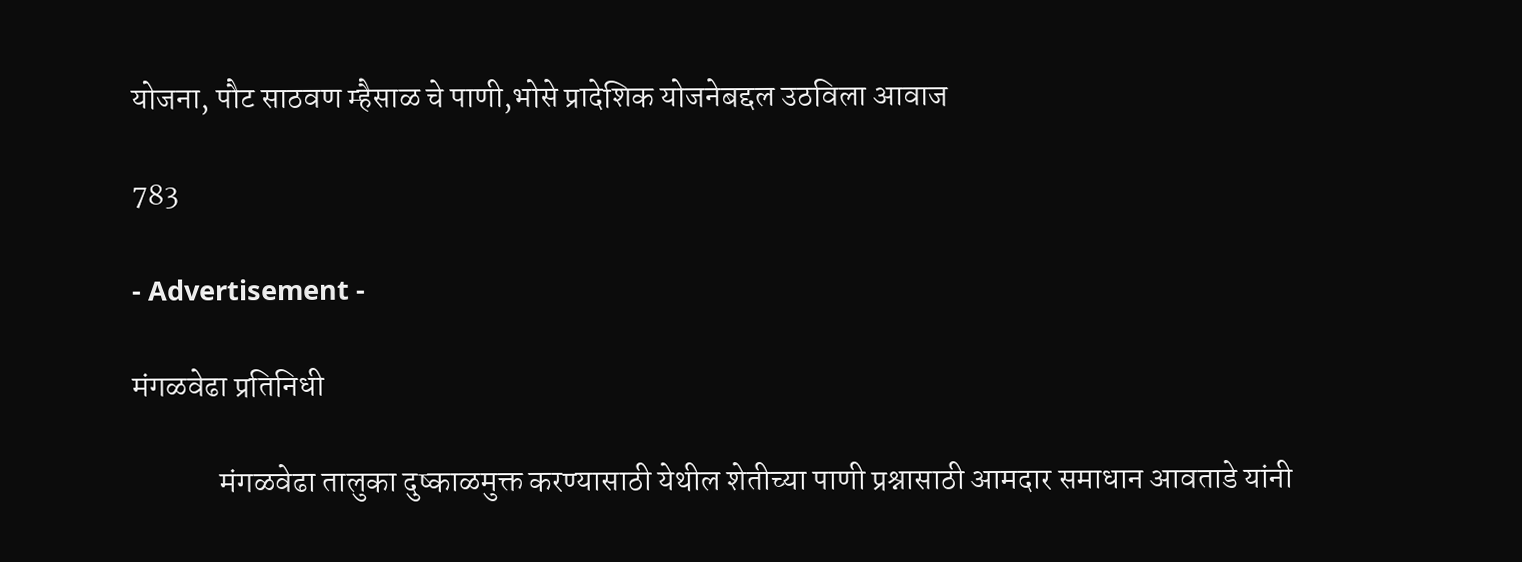योजना, पौट साठवण म्हैसाळ चे पाणी,भोसे प्रादेशिक योजनेबद्दल उठविला आवाज

783

- Advertisement -

मंगळवेढा प्रतिनिधी

              मंगळवेढा तालुका दुष्काळमुक्त करण्यासाठी येथील शेतीच्या पाणी प्रश्नासाठी आमदार समाधान आवताडे यांनी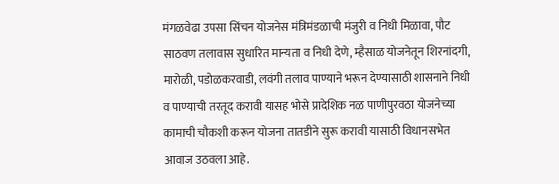मंगळवेढा उपसा सिंचन योजनेस मंत्रिमंडळाची मंजुरी व निधी मिळावा, पौट साठवण तलावास सुधारित मान्यता व निधी देणे, म्हैसाळ योजनेतून शिरनांदगी, मारोळी, पडोळकरवाडी, लवंगी तलाव पाण्याने भरून देण्यासाठी शासनाने निधी व पाण्याची तरतूद करावी यासह भोसे प्रादेशिक नळ पाणीपुरवठा योजनेच्या कामाची चौकशी करून योजना तातडीने सुरू करावी यासाठी विधानसभेत आवाज उठवला आहे.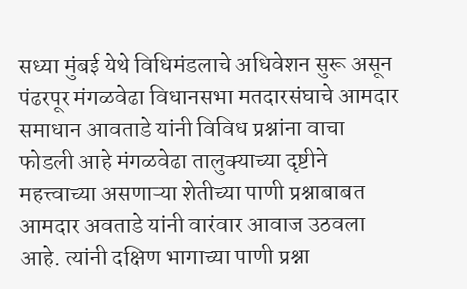सध्या मुंबई येथे विधिमंडलाचे अधिवेशन सुरू असून पंढरपूर मंगळवेढा विधानसभा मतदारसंघाचे आमदार समाधान आवताडे यांनी विविध प्रश्नांना वाचा फोडली आहे मंगळवेढा तालुक्याच्या दृष्टीने महत्त्वाच्या असणाऱ्या शेतीच्या पाणी प्रश्नाबाबत आमदार अवताडे यांनी वारंवार आवाज उठवला आहे. त्यांनी दक्षिण भागाच्या पाणी प्रश्ना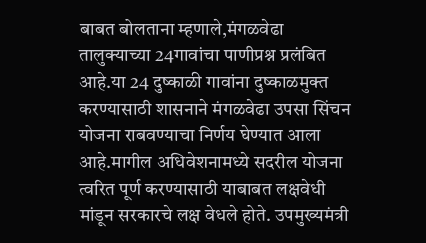बाबत बोलताना म्हणाले,मंगळवेढा तालुक्याच्या 24गावांचा पाणीप्रश्न प्रलंबित आहे.या 24 दुष्काळी गावांना दुष्काळमुक्त करण्यासाठी शासनाने मंगळवेढा उपसा सिंचन योजना राबवण्याचा निर्णय घेण्यात आला आहे.मागील अधिवेशनामध्ये सदरील योजना त्वरित पूर्ण करण्यासाठी याबाबत लक्षवेधी मांडून सरकारचे लक्ष वेधले होते. उपमुख्यमंत्री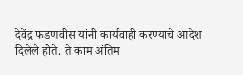देवेंद्र फडणवीस यांनी कार्यवाही करण्याचे आदेश दिलेले होते. ते काम अंतिम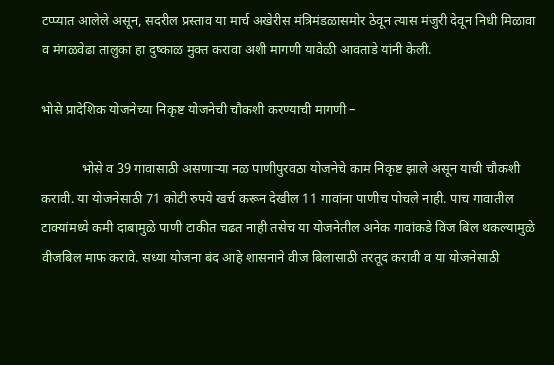टप्प्यात आलेले असून, सदरील प्रस्ताव या मार्च अखेरीस मंत्रिमंडळासमोर ठेवून त्यास मंजुरी देवून निधी मिळावा व मंगळवेढा तालुका हा दुष्काळ मुक्त करावा अशी मागणी यावेळी आवताडे यांनी केली.

भोसे प्रादेशिक योजनेच्या निकृष्ट योजनेची चौकशी करण्याची मागणी –

            भोसे व 39 गावासाठी असणाऱ्या नळ पाणीपुरवठा योजनेचे काम निकृष्ट झाले असून याची चौकशी करावी. या योजनेसाठी 71 कोटी रुपये खर्च करून देखील 11 गावांना पाणीच पोचले नाही. पाच गावातील टाक्यांमध्ये कमी दाबामुळे पाणी टाकीत चढत नाही तसेच या योजनेतील अनेक गावांकडे विज बिल थकल्यामुळे वीजबिल माफ करावे. सध्या योजना बंद आहे शासनाने वीज बिलासाठी तरतूद करावी व या योजनेसाठी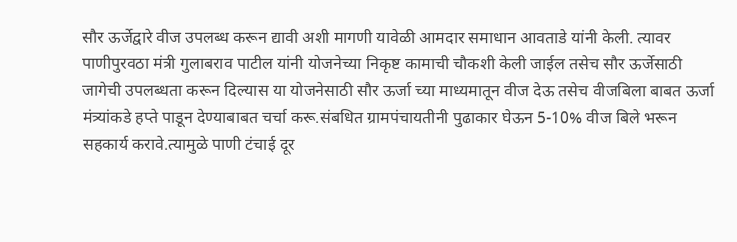सौर ऊर्जेद्वारे वीज उपलब्ध करून द्यावी अशी मागणी यावेळी आमदार समाधान आवताडे यांनी केली. त्यावर पाणीपुरवठा मंत्री गुलाबराव पाटील यांनी योजनेच्या निकृष्ट कामाची चौकशी केली जाईल तसेच सौर ऊर्जेसाठी जागेची उपलब्धता करून दिल्यास या योजनेसाठी सौर ऊर्जा च्या माध्यमातून वीज देऊ तसेच वीजबिला बाबत ऊर्जा मंत्र्यांकडे हप्ते पाडून देण्याबाबत चर्चा करू.संबधित ग्रामपंचायतीनी पुढाकार घेऊन 5-10% वीज बिले भरून सहकार्य करावे.त्यामुळे पाणी टंचाई दूर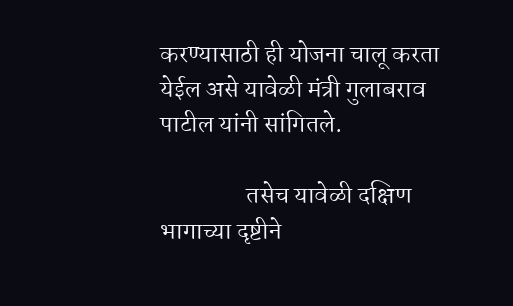करण्यासाठी ही योजना चालू करता येईल असे यावेळी मंत्री गुलाबराव पाटील यांनी सांगितले.

                 तसेच यावेळी दक्षिण भागाच्या दृष्टीने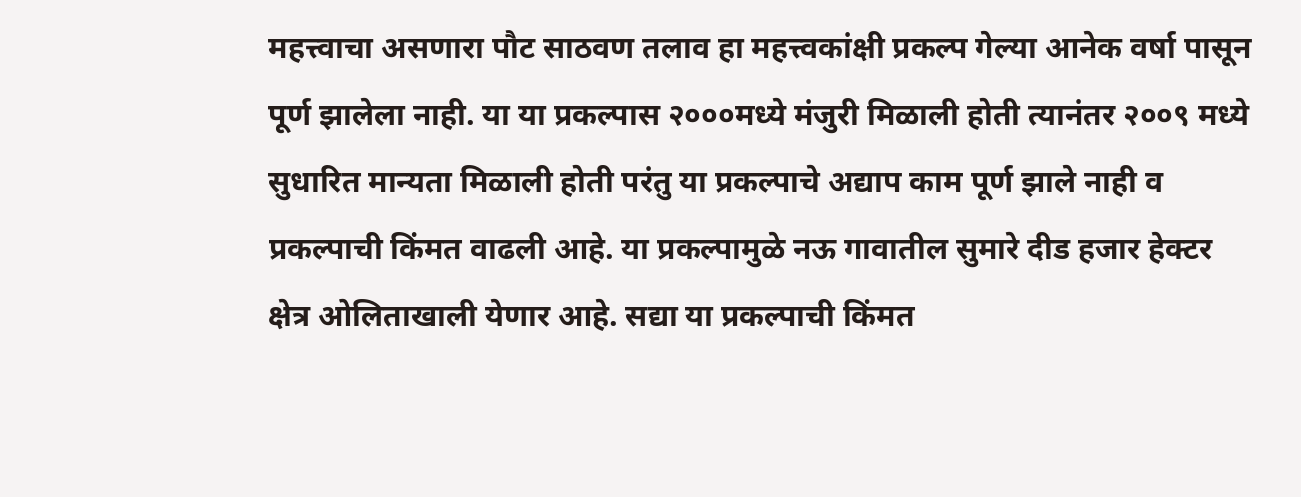महत्त्वाचा असणारा पौट साठवण तलाव हा महत्त्वकांक्षी प्रकल्प गेल्या आनेक वर्षा पासून पूर्ण झालेला नाही. या या प्रकल्पास २०००मध्ये मंजुरी मिळाली होती त्यानंतर २००९ मध्ये सुधारित मान्यता मिळाली होती परंतु या प्रकल्पाचे अद्याप काम पूर्ण झाले नाही व प्रकल्पाची किंमत वाढली आहे. या प्रकल्पामुळे नऊ गावातील सुमारे दीड हजार हेक्टर क्षेत्र ओलिताखाली येणार आहे. सद्या या प्रकल्पाची किंमत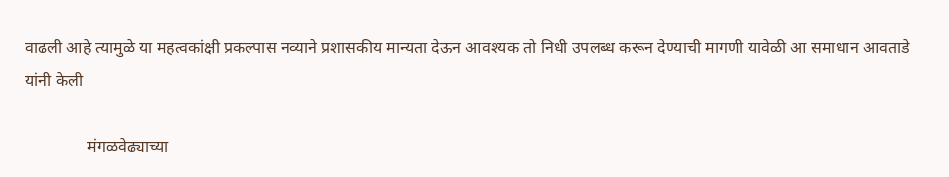वाढली आहे त्यामुळे या महत्वकांक्षी प्रकल्पास नव्याने प्रशासकीय मान्यता देऊन आवश्यक तो निधी उपलब्ध करून देण्याची मागणी यावेळी आ समाधान आवताडे यांनी केली

               मंगळवेढ्याच्या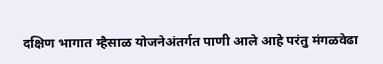दक्षिण भागात म्हैसाळ योजनेअंतर्गत पाणी आले आहे परंतु मंगळवेढा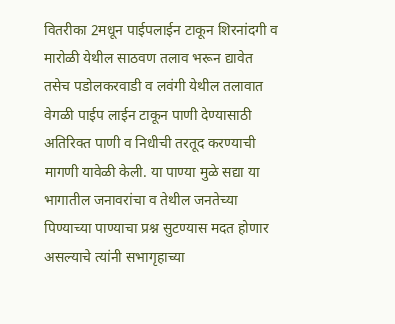वितरीका 2मधून पाईपलाईन टाकून शिरनांदगी व मारोळी येथील साठवण तलाव भरून द्यावेत तसेच पडोलकरवाडी व लवंगी येथील तलावात वेगळी पाईप लाईन टाकून पाणी देण्यासाठी अतिरिक्त पाणी व निधीची तरतूद करण्याची मागणी यावेळी केली. या पाण्या मुळे सद्या या भागातील जनावरांचा व तेथील जनतेच्या पिण्याच्या पाण्याचा प्रश्न सुटण्यास मदत होणार असल्याचे त्यांनी सभागृहाच्या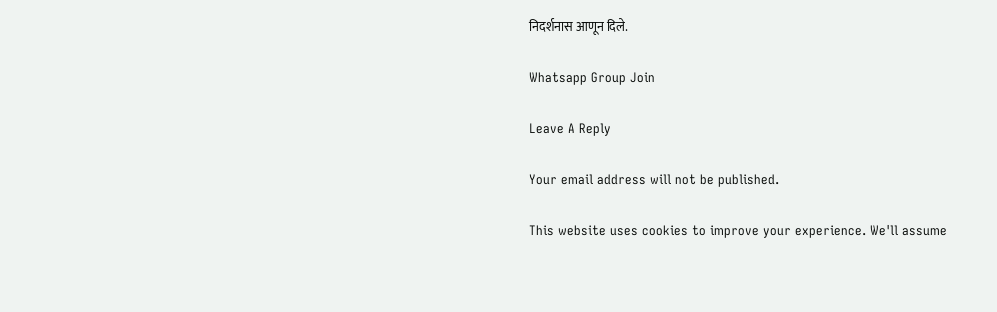निदर्शनास आणून दिले.

Whatsapp Group Join

Leave A Reply

Your email address will not be published.

This website uses cookies to improve your experience. We'll assume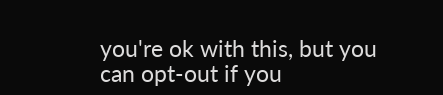you're ok with this, but you can opt-out if you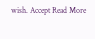wish. Accept Read More